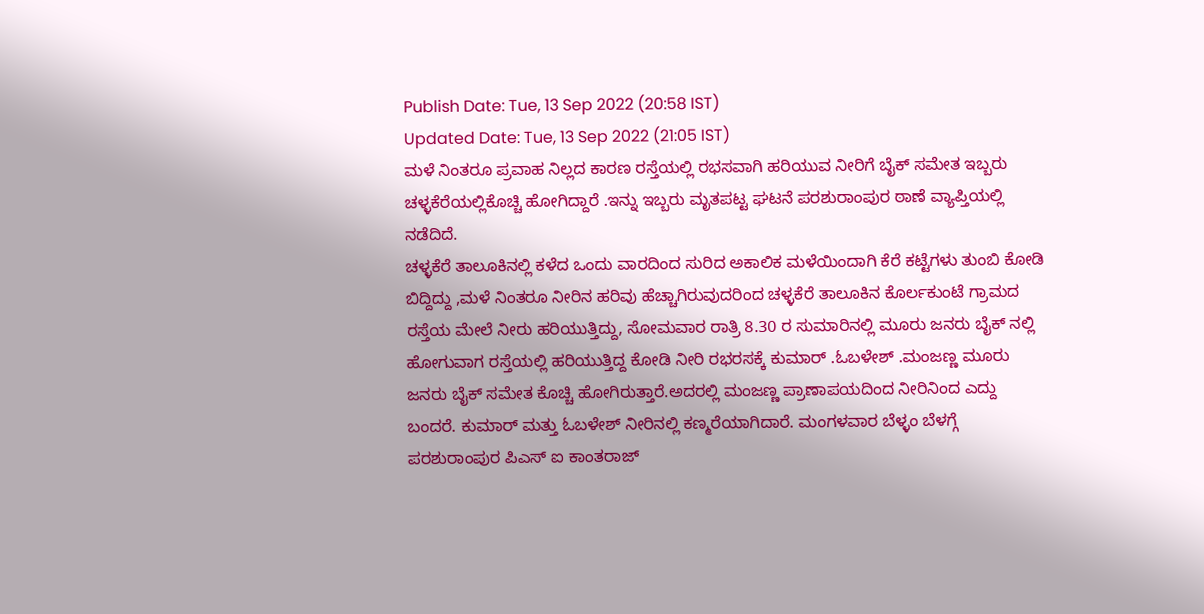Publish Date: Tue, 13 Sep 2022 (20:58 IST)
Updated Date: Tue, 13 Sep 2022 (21:05 IST)
ಮಳೆ ನಿಂತರೂ ಪ್ರವಾಹ ನಿಲ್ಲದ ಕಾರಣ ರಸ್ತೆಯಲ್ಲಿ ರಭಸವಾಗಿ ಹರಿಯುವ ನೀರಿಗೆ ಬೈಕ್ ಸಮೇತ ಇಬ್ಬರು ಚಳ್ಳಕೆರೆಯಲ್ಲಿಕೊಚ್ಚಿ ಹೋಗಿದ್ದಾರೆ .ಇನ್ನು ಇಬ್ಬರು ಮೃತಪಟ್ಟ ಘಟನೆ ಪರಶುರಾಂಪುರ ಠಾಣೆ ವ್ಯಾಪ್ತಿಯಲ್ಲಿ ನಡೆದಿದೆ.
ಚಳ್ಳಕೆರೆ ತಾಲೂಕಿನಲ್ಲಿ ಕಳೆದ ಒಂದು ವಾರದಿಂದ ಸುರಿದ ಅಕಾಲಿಕ ಮಳೆಯಿಂದಾಗಿ ಕೆರೆ ಕಟ್ಟೆಗಳು ತುಂಬಿ ಕೋಡಿ ಬಿದ್ದಿದ್ದು ,ಮಳೆ ನಿಂತರೂ ನೀರಿನ ಹರಿವು ಹೆಚ್ಚಾಗಿರುವುದರಿಂದ ಚಳ್ಳಕೆರೆ ತಾಲೂಕಿನ ಕೊರ್ಲಕುಂಟೆ ಗ್ರಾಮದ ರಸ್ತೆಯ ಮೇಲೆ ನೀರು ಹರಿಯುತ್ತಿದ್ದು, ಸೋಮವಾರ ರಾತ್ರಿ 8.30 ರ ಸುಮಾರಿನಲ್ಲಿ ಮೂರು ಜನರು ಬೈಕ್ ನಲ್ಲಿ ಹೋಗುವಾಗ ರಸ್ತೆಯಲ್ಲಿ ಹರಿಯುತ್ತಿದ್ದ ಕೋಡಿ ನೀರಿ ರಭರಸಕ್ಕೆ ಕುಮಾರ್ .ಓಬಳೇಶ್ .ಮಂಜಣ್ಣ ಮೂರು ಜನರು ಬೈಕ್ ಸಮೇತ ಕೊಚ್ಚಿ ಹೋಗಿರುತ್ತಾರೆ.ಅದರಲ್ಲಿ ಮಂಜಣ್ಣ ಪ್ರಾಣಾಪಯದಿಂದ ನೀರಿನಿಂದ ಎದ್ದು ಬಂದರೆ. ಕುಮಾರ್ ಮತ್ತು ಓಬಳೇಶ್ ನೀರಿನಲ್ಲಿ ಕಣ್ಮರೆಯಾಗಿದಾರೆ. ಮಂಗಳವಾರ ಬೆಳ್ಳಂ ಬೆಳಗ್ಗೆ ಪರಶುರಾಂಪುರ ಪಿಎಸ್ ಐ ಕಾಂತರಾಜ್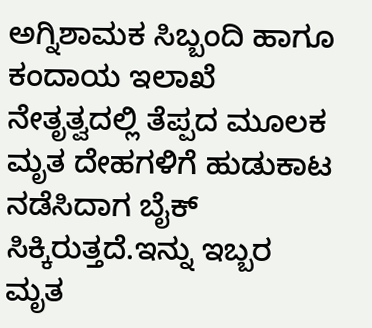ಅಗ್ನಿಶಾಮಕ ಸಿಬ್ಬಂದಿ ಹಾಗೂ ಕಂದಾಯ ಇಲಾಖೆ ನೇತೃತ್ವದಲ್ಲಿ ತೆಪ್ಪದ ಮೂಲಕ ಮೃತ ದೇಹಗಳಿಗೆ ಹುಡುಕಾಟ ನಡೆಸಿದಾಗ ಬೈಕ್ ಸಿಕ್ಕಿರುತ್ತದೆ.ಇನ್ನು ಇಬ್ಬರ ಮೃತ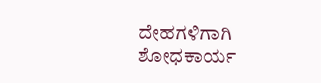ದೇಹಗಳಿಗಾಗಿ ಶೋಧಕಾರ್ಯ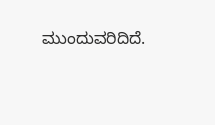ಮುಂದುವರಿದಿದೆ.